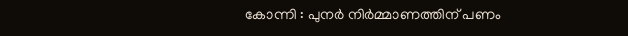കോന്നി : പുനർ നിർമ്മാണത്തിന് പണം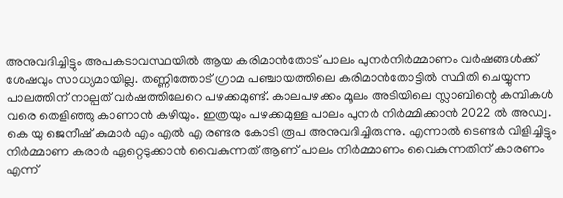അനുവദിച്ചിട്ടും അപകടാവസ്ഥയിൽ ആയ കരിമാൻതോട് പാലം പുനർനിർമ്മാണം വർഷങ്ങൾക്ക് ശേഷവും സാധ്യമായില്ല. തണ്ണിത്തോട് ഗ്രാമ പഞ്ചായത്തിലെ കരിമാൻതോട്ടിൽ സ്ഥിതി ചെയ്യുന്ന പാലത്തിന് നാല്പത് വർഷത്തിലേറെ പഴക്കമുണ്ട്. കാലപഴക്കം മൂലം അടിയിലെ സ്ലാബിന്റെ കമ്പികൾ വരെ തെളിഞ്ഞു കാണാൻ കഴിയും. ഇത്രയും പഴക്കമുള്ള പാലം പുനർ നിർമ്മിക്കാൻ 2022 ൽ അഡ്വ. കെ യു ജെനീഷ് കുമാർ എം എൽ എ രണ്ടര കോടി രൂപ അനുവദിച്ചിരുന്നു. എന്നാൽ ടെണ്ടർ വിളിച്ചിട്ടും നിർമ്മാണ കരാർ ഏറ്റെടുക്കാൻ വൈകുന്നത് ആണ് പാലം നിർമ്മാണം വൈകുന്നതിന് കാരണം എന്ന്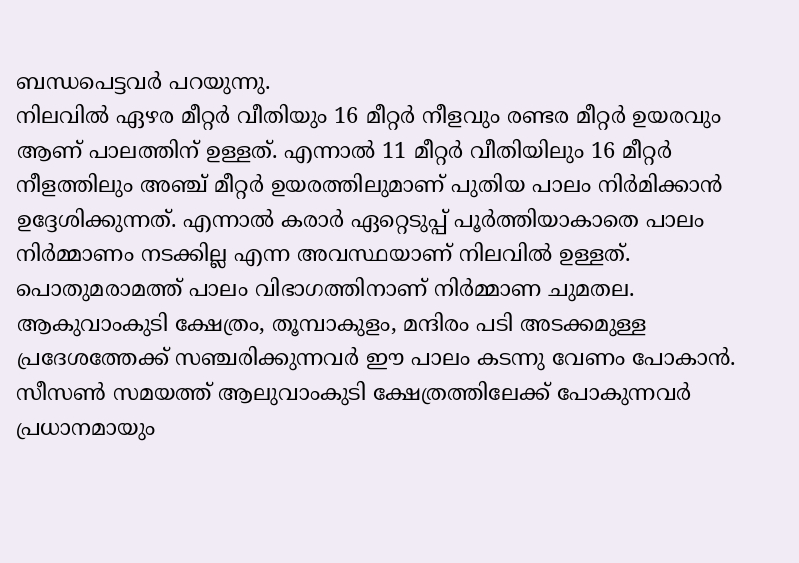ബന്ധപെട്ടവർ പറയുന്നു.
നിലവിൽ ഏഴര മീറ്റർ വീതിയും 16 മീറ്റർ നീളവും രണ്ടര മീറ്റർ ഉയരവും ആണ് പാലത്തിന് ഉള്ളത്. എന്നാൽ 11 മീറ്റർ വീതിയിലും 16 മീറ്റർ നീളത്തിലും അഞ്ച് മീറ്റർ ഉയരത്തിലുമാണ് പുതിയ പാലം നിർമിക്കാൻ ഉദ്ദേശിക്കുന്നത്. എന്നാൽ കരാർ ഏറ്റെടുപ്പ് പൂർത്തിയാകാതെ പാലം നിർമ്മാണം നടക്കില്ല എന്ന അവസ്ഥയാണ് നിലവിൽ ഉള്ളത്. പൊതുമരാമത്ത് പാലം വിഭാഗത്തിനാണ് നിർമ്മാണ ചുമതല. ആകുവാംകുടി ക്ഷേത്രം, തൂമ്പാകുളം, മന്ദിരം പടി അടക്കമുള്ള പ്രദേശത്തേക്ക് സഞ്ചരിക്കുന്നവർ ഈ പാലം കടന്നു വേണം പോകാൻ. സീസൺ സമയത്ത് ആലുവാംകുടി ക്ഷേത്രത്തിലേക്ക് പോകുന്നവർ പ്രധാനമായും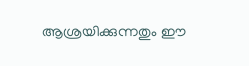ആശ്രയിക്കുന്നതും ഈ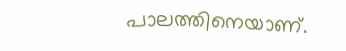പാലത്തിനെയാണ്.